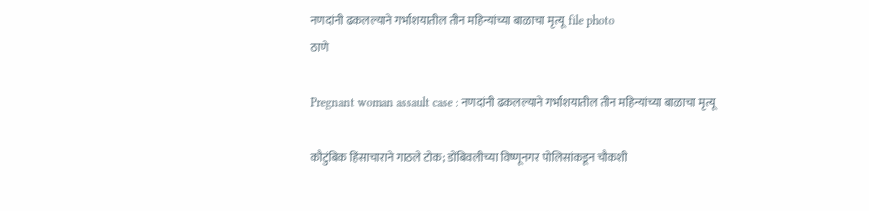नणदांनी ढकलल्याने गर्भाशयातील तीन महिन्यांच्या बाळाचा मृत्यू  file photo
ठाणे

Pregnant woman assault case : नणदांनी ढकलल्याने गर्भाशयातील तीन महिन्यांच्या बाळाचा मृत्यू

कौटुंबिक हिंसाचाराने गाठले टोक; डोंबिवलीच्या विष्णूनगर पोलिसांकडून चौकशी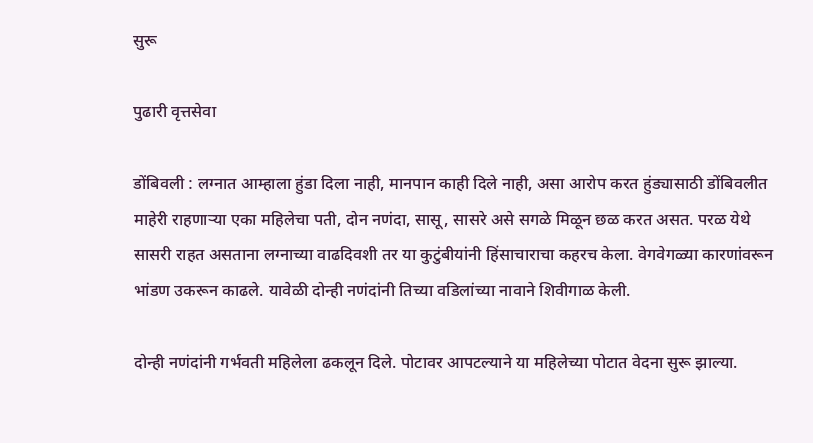सुरू

पुढारी वृत्तसेवा

डोंबिवली : लग्नात आम्हाला हुंडा दिला नाही, मानपान काही दिले नाही, असा आरोप करत हुंड्यासाठी डोंबिवलीत माहेरी राहणाऱ्या एका महिलेचा पती, दोन नणंदा, सासू, सासरे असे सगळे मिळून छळ करत असत. परळ येथे सासरी राहत असताना लग्नाच्या वाढदिवशी तर या कुटुंबीयांनी हिंसाचाराचा कहरच केला. वेगवेगळ्या कारणांवरून भांडण उकरून काढले. यावेळी दोन्ही नणंदांनी तिच्या वडिलांच्या नावाने शिवीगाळ केली.

दोन्ही नणंदांनी गर्भवती महिलेला ढकलून दिले. पोटावर आपटल्याने या महिलेच्या पोटात वेदना सुरू झाल्या.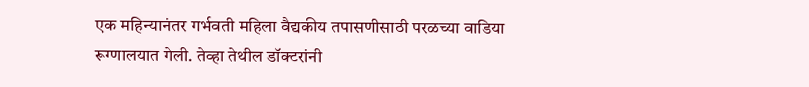एक महिन्यानंतर गर्भवती महिला वैद्यकीय तपासणीसाठी परळच्या वाडिया रूग्णालयात गेली. तेव्हा तेथील डॉक्टरांनी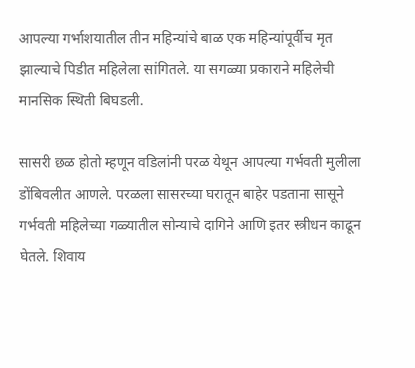आपल्या गर्भाशयातील तीन महिन्यांचे बाळ एक महिन्यांपूर्वीच मृत झाल्याचे पिडीत महिलेला सांगितले. या सगळ्या प्रकाराने महिलेची मानसिक स्थिती बिघडली.

सासरी छळ होतो म्हणून वडिलांनी परळ येथून आपल्या गर्भवती मुलीला डोंबिवलीत आणले. परळला सासरच्या घरातून बाहेर पडताना सासूने गर्भवती महिलेच्या गळ्यातील सोन्याचे दागिने आणि इतर स्त्रीधन काढून घेतले. शिवाय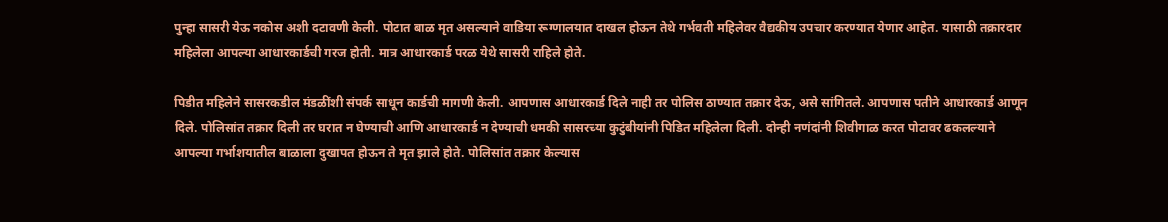पुन्हा सासरी येऊ नकोस अशी दटावणी केली. पोटात बाळ मृत असल्याने वाडिया रूग्णालयात दाखल होऊन तेथे गर्भवती महिलेवर वैद्यकीय उपचार करण्यात येणार आहेत. यासाठी तक्रारदार महिलेला आपल्या आधारकार्डची गरज होती. मात्र आधारकार्ड परळ येथे सासरी राहिले होते.

पिडीत महिलेने सासरकडील मंडळींशी संपर्क साधून कार्डची मागणी केली. आपणास आधारकार्ड दिले नाही तर पोलिस ठाण्यात तक्रार देऊ, असे सांगितले. आपणास पतीने आधारकार्ड आणून दिले. पोलिसांत तक्रार दिली तर घरात न घेण्याची आणि आधारकार्ड न देण्याची धमकी सासरच्या कुटुंबीयांनी पिडित महिलेला दिली. दोन्ही नणंदांनी शिवीगाळ करत पोटावर ढकलल्याने आपल्या गर्भाशयातील बाळाला दुखापत होऊन ते मृत झाले होते. पोलिसांत तक्रार केल्यास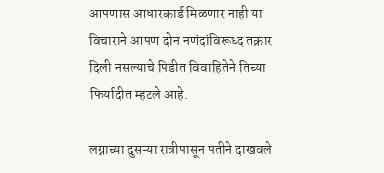आपणास आधारकार्ड मिळणार नाही या विचाराने आपण दोन नणंदांविरूध्द तक्रार दिली नसल्याचे पिडीत विवाहितेने तिच्या फिर्यादीत म्हटले आहे.

लग्नाच्या दुसऱ्या रात्रीपासून पतीने दाखवले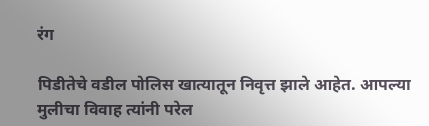रंग

पिडीतेचे वडील पोलिस खात्यातून निवृत्त झाले आहेत. आपल्या मुलीचा विवाह त्यांनी परेल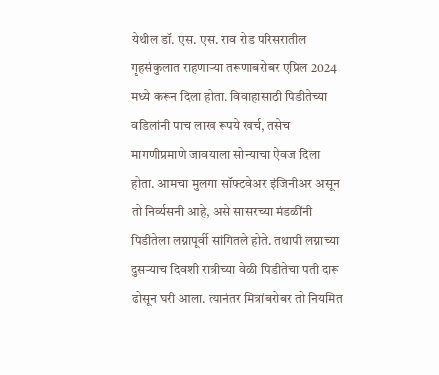येथील डॉ. एस. एस. राव रोड परिसरातील गृहसंकुलात राहणाऱ्या तरूणाबरोबर एप्रिल 2024 मध्ये करून दिला होता. विवाहासाठी पिडीतेच्या वडिलांनी पाच लाख रूपये खर्च, तसेच मागणीप्रमाणे जावयाला सोन्याचा ऐवज दिला होता. आमचा मुलगा सॉफ्टवेअर इंजिनीअर असून तो निर्व्यसनी आहे, असे सासरच्या मंडळींनी पिडीतेला लग्नापूर्वी सांगितले होते. तथापी लग्नाच्या दुसऱ्याच दिवशी रात्रीच्या वेळी पिडीतेचा पती दारू ढोसून घरी आला. त्यानंतर मित्रांबरोबर तो नियमित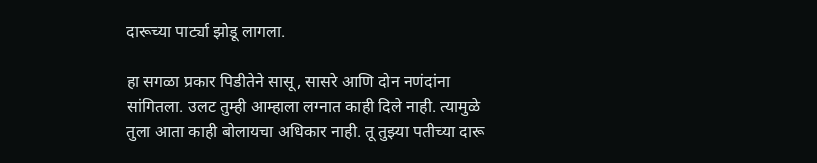दारूच्या पार्ट्या झोडू लागला.

हा सगळा प्रकार पिडीतेने सासू, सासरे आणि दोन नणंदांना सांगितला. उलट तुम्ही आम्हाला लग्नात काही दिले नाही. त्यामुळे तुला आता काही बोलायचा अधिकार नाही. तू तुझ्या पतीच्या दारू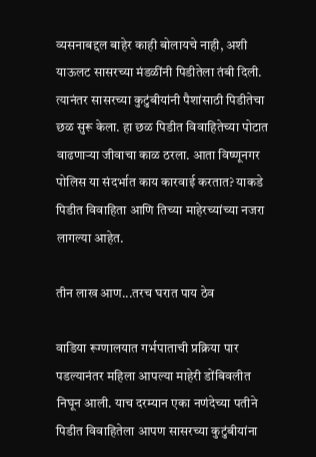व्यसनाबद्दल बाहेर काही बोलायचे नाही, अशी याऊलट सासरच्या मंडळींनी पिडीतेला तंबी दिली. त्यानंतर सासरच्या कुटुंबीयांनी पैशांसाठी पिडीतेचा छळ सुरू केला. हा छळ पिडीत विवाहितेच्या पोटात वाढणाऱ्या जीवाचा काळ ठरला. आता विष्णूनगर पोलिस या संदर्भात काय कारवाई करतात? याकडे पिडीत विवाहिता आणि तिच्या माहेरच्यांच्या नजरा लागल्या आहेत.

तीन लाख आण...तरच घरात पाय ठेव

वाडिया रूग्णालयात गर्भपाताची प्रक्रिया पार पडल्यानंतर महिला आपल्या माहेरी डोंबिवलीत निघून आली. याच दरम्यान एका नणंदेच्या पतीने पिडीत विवाहितेला आपण सासरच्या कुटुंबीयांना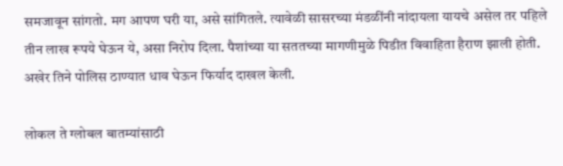समजावून सांगतो. मग आपण घरी या, असे सांगितले. त्यावेळी सासरच्या मंडळींनी नांदायला यायचे असेल तर पहिले तीन लाख रूपये घेऊन ये, असा निरोप दिला. पैशांच्या या सततच्या मागणीमुळे पिडीत विवाहिता हैराण झाली होती. अखेर तिने पोलिस ठाण्यात धाव घेऊन फिर्याद दाखल केली.

लोकल ते ग्लोबल बातम्यांसाठी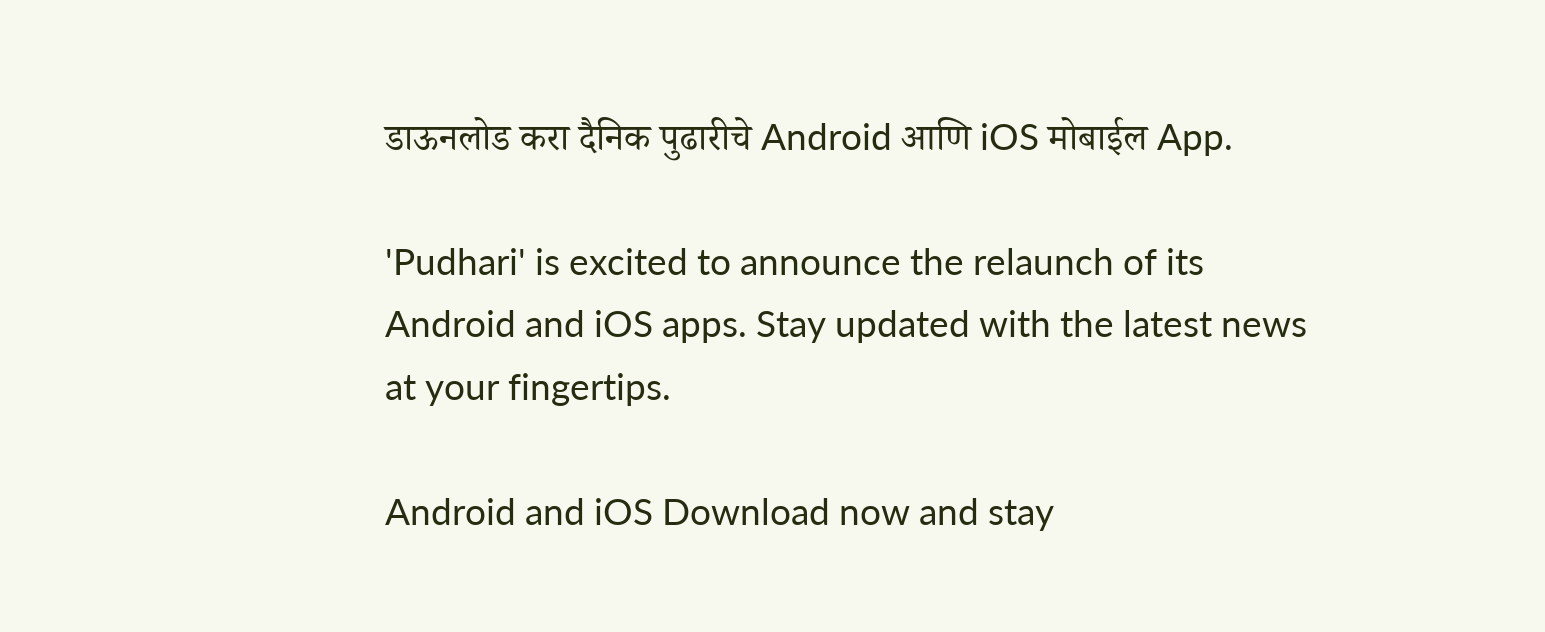डाऊनलोड करा दैनिक पुढारीचे Android आणि iOS मोबाईल App.

'Pudhari' is excited to announce the relaunch of its Android and iOS apps. Stay updated with the latest news at your fingertips.

Android and iOS Download now and stay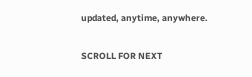updated, anytime, anywhere.

SCROLL FOR NEXT